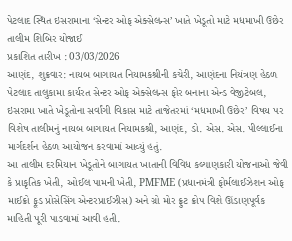પેટલાદ સ્થિત ઇસરામાના ‘સેન્ટર ઓફ એક્સેલન્સ’ ખાતે ખેડૂતો માટે મધમાખી ઉછેર તાલીમ શિબિર યોજાઈ
પ્રકાશિત તારીખ : 03/03/2026
આણંદ, શુક્રવાર: નાયબ બાગાયત નિયામકશ્રીની કચેરી, આણંદના નિયંત્રણ હેઠળ પેટલાદ તાલુકામા કાર્યરત સેન્ટર ઓફ એક્સેલન્સ ફોર બનાના એન્ડ વેજીટેબલ, ઇસરામા ખાતે ખેડૂતોના સર્વાંગી વિકાસ માટે તાજેતરમાં ‘મધમાખી ઉછેર’ વિષય પર વિશેષ તાલીમનું નાયબ બાગાયત નિયામકશ્રી, આણંદ, ડો. એસ. એસ. પીલ્લાઈના માર્ગદર્શન હેઠળ આયોજન કરવામાં આવ્યું હતું.
આ તાલીમ દરમિયાન ખેડૂતોને બાગાયત ખાતાની વિવિધ કલ્યાણકારી યોજનાઓ જેવી કે પ્રાકૃતિક ખેતી, ઓઈલ પામની ખેતી, PMFME (પ્રધાનમંત્રી ફોર્મલાઈઝેશન ઓફ માઈક્રો ફૂડ પ્રોસેસિંગ એન્ટરપ્રાઈઝીસ) અને ગ્રો મોર ફ્રુટ ક્રોપ વિશે ઊંડાણપૂર્વક માહિતી પૂરી પાડવામાં આવી હતી.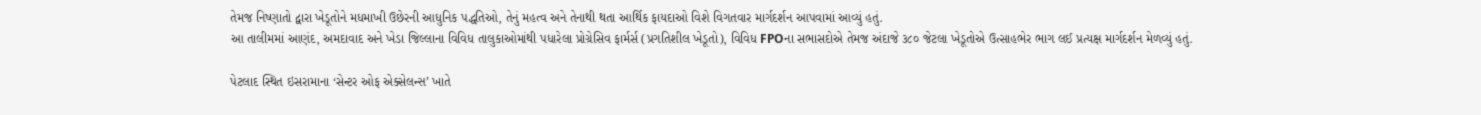તેમજ નિષ્ણાતો દ્વારા ખેડૂતોને મધમાખી ઉછેરની આધુનિક પદ્ધતિઓ, તેનું મહત્વ અને તેનાથી થતા આર્થિક ફાયદાઓ વિશે વિગતવાર માર્ગદર્શન આપવામાં આવ્યું હતું.
આ તાલીમમાં આણંદ, અમદાવાદ અને ખેડા જિલ્લાના વિવિધ તાલુકાઓમાંથી પધારેલા પ્રોગ્રેસિવ ફાર્મર્સ (પ્રગતિશીલ ખેડૂતો), વિવિધ FPOના સભાસદોએ તેમજ અંદાજે ૩૮૦ જેટલા ખેડૂતોએ ઉત્સાહભેર ભાગ લઈ પ્રત્યક્ષ માર્ગદર્શન મેળવ્યું હતું.

પેટલાદ સ્થિત ઇસરામાના ‘સેન્ટર ઓફ એક્સેલન્સ’ ખાતે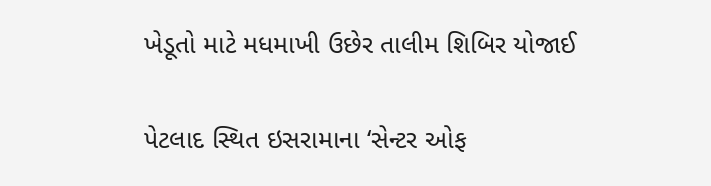ખેડૂતો માટે મધમાખી ઉછેર તાલીમ શિબિર યોજાઈ

પેટલાદ સ્થિત ઇસરામાના ‘સેન્ટર ઓફ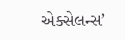એક્સેલન્સ’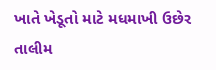ખાતે ખેડૂતો માટે મધમાખી ઉછેર તાલીમ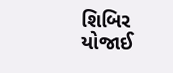શિબિર યોજાઈ